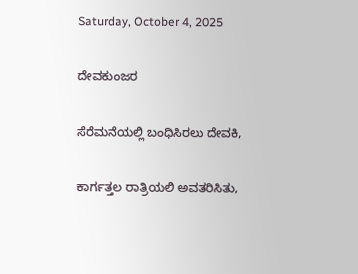Saturday, October 4, 2025

ದೇವಕುಂಜರ

ಸೆರೆಮನೆಯಲ್ಲಿ ಬಂಧಿಸಿರಲು ದೇವಕಿ,

ಕಾರ್ಗತ್ತಲ ರಾತ್ರಿಯಲಿ ಅವತರಿಸಿತು,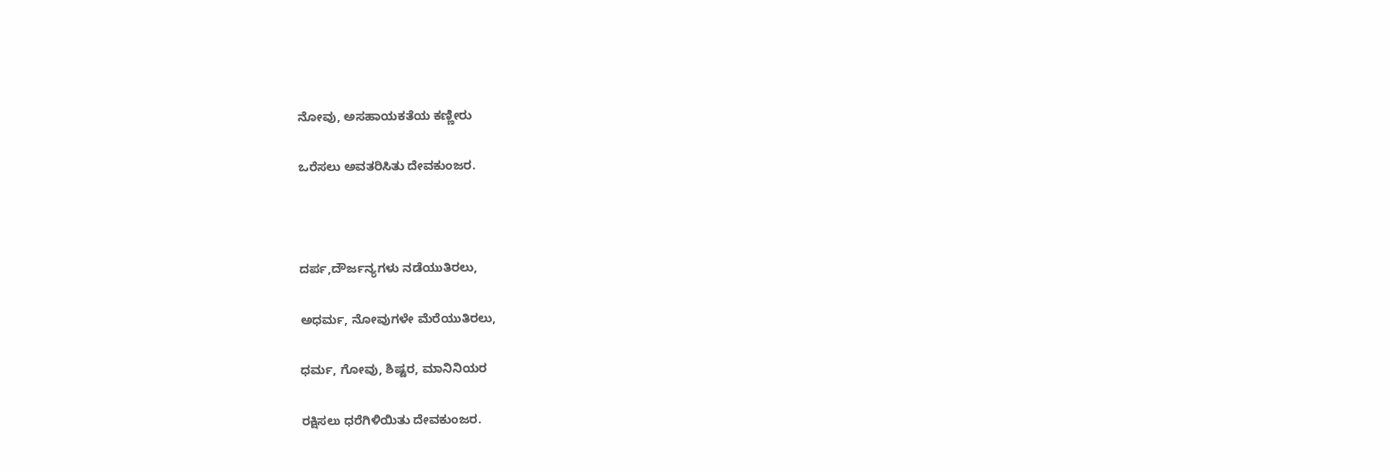ನೋವು, ಅಸಹಾಯಕತೆಯ ಕಣ್ಣೀರು

ಒರೆಸಲು ಅವತರಿಸಿತು ದೇವಕುಂಜರ.



ದರ್ಪ,ದೌರ್ಜನ್ಯಗಳು ನಡೆಯುತಿರಲು,

ಅಧರ್ಮ, ನೋವುಗಳೇ ಮೆರೆಯುತಿರಲು,

ಧರ್ಮ, ಗೋವು, ಶಿಷ್ಟರ, ಮಾನಿನಿಯರ

ರಕ್ಷಿಸಲು ಧರೆಗಿಳಿಯಿತು ದೇವಕುಂಜರ.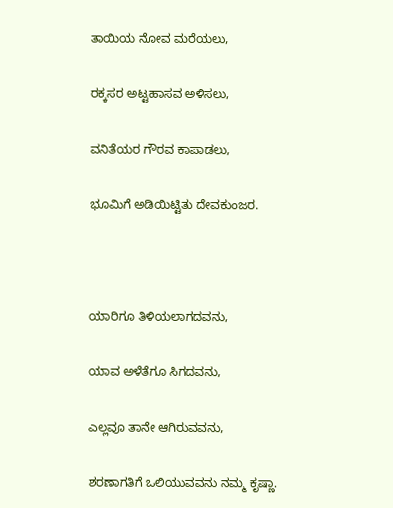ತಾಯಿಯ ನೋವ ಮರೆಯಲು,

ರಕ್ಕಸರ ಅಟ್ಟಹಾಸವ ಅಳಿಸಲು,

ವನಿತೆಯರ ಗೌರವ ಕಾಪಾಡಲು,

ಭೂಮಿಗೆ ಅಡಿಯಿಟ್ಟಿತು ದೇವಕುಂಜರ.



ಯಾರಿಗೂ ತಿಳಿಯಲಾಗದವನು,

ಯಾವ ಅಳೆತೆಗೂ ಸಿಗದವನು,

ಎಲ್ಲವೂ ತಾನೇ ಆಗಿರುವವನು,

ಶರಣಾಗತಿಗೆ ಒಲಿಯುವವನು ನಮ್ಮ ಕೃಷ್ಣಾ.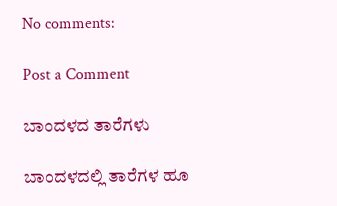No comments:

Post a Comment

ಬಾಂದಳದ ತಾರೆಗಳು

ಬಾಂದಳದಲ್ಲಿ ತಾರೆಗಳ ಹೂ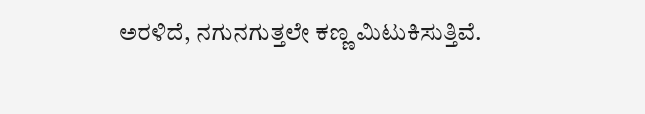ಅರಳಿದೆ, ನಗುನಗುತ್ತಲೇ ಕಣ್ಣ ಮಿಟುಕಿಸುತ್ತಿವೆ.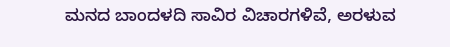ಮನದ ಬಾಂದಳದಿ ಸಾವಿರ ವಿಚಾರಗಳಿವೆ, ಅರಳುವ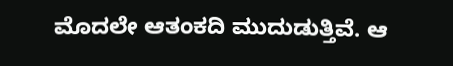ಮೊದಲೇ ಆತಂಕದಿ ಮುದುಡುತ್ತಿವೆ. ಆ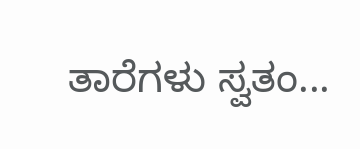ತಾರೆಗಳು ಸ್ವತಂ...